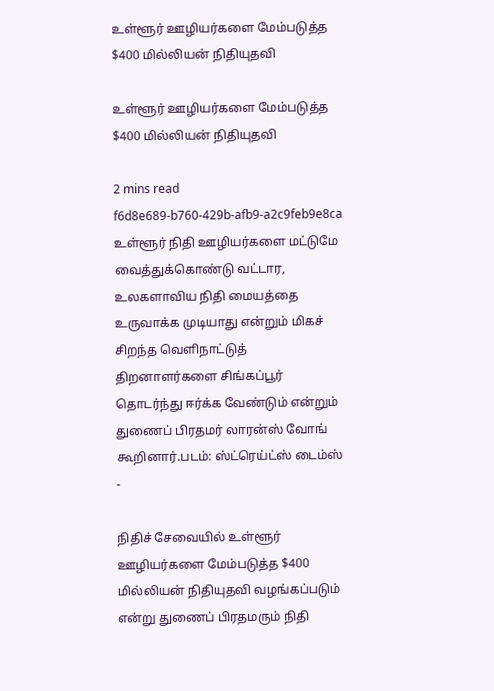உள்ளூர் ஊழியர்களை மேம்படுத்த $400 மில்லியன் நிதியுதவி

உள்ளூர் ஊழியர்களை மேம்படுத்த $400 மில்லியன் நிதியுதவி

2 mins read
f6d8e689-b760-429b-afb9-a2c9feb9e8ca
உள்ளூர் நிதி ஊழியர்களை மட்டுமே வைத்துக்கொண்டு வட்டார, உலகளாவிய நிதி மையத்தை உருவாக்க முடியாது என்றும் மிகச் சிறந்த வெளிநாட்டுத் திறனாளர்களை சிங்கப்பூர் தொடர்ந்து ஈர்க்க வேண்டும் என்றும் துணைப் பிரதமர் லாரன்ஸ் வோங் கூறினார்.படம்: ஸ்ட்ரெய்ட்ஸ் டைம்ஸ் -

நிதிச் சேவையில் உள்ளூர் ஊழியர்களை மேம்படுத்த $400 மில்லியன் நிதியுதவி வழங்கப்படும் என்று துணைப் பிரதமரும் நிதி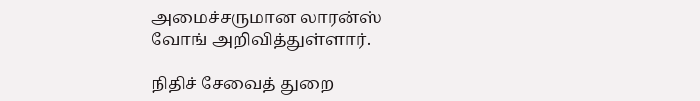அமைச்சருமான லாரன்ஸ் வோங் அறிவித்துள்ளார்.

நிதிச் சேவைத் துறை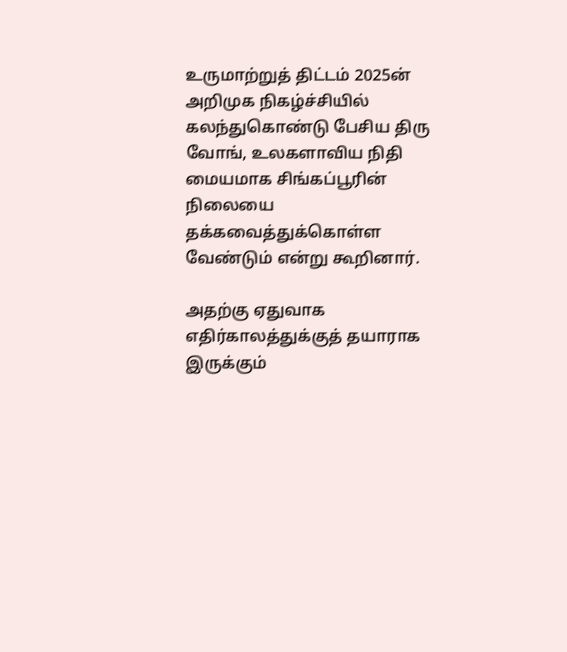உருமாற்றுத் திட்டம் 2025ன் அறிமுக நிகழ்ச்சியில் கலந்துகொண்டு பேசிய திரு வோங், உலகளாவிய நிதி மையமாக சிங்கப்பூரின் நிலையை தக்கவைத்துக்கொள்ள வேண்டும் என்று கூறினார்.

அதற்கு ஏதுவாக எதிர்காலத்துக்குத் தயாராக இருக்கும்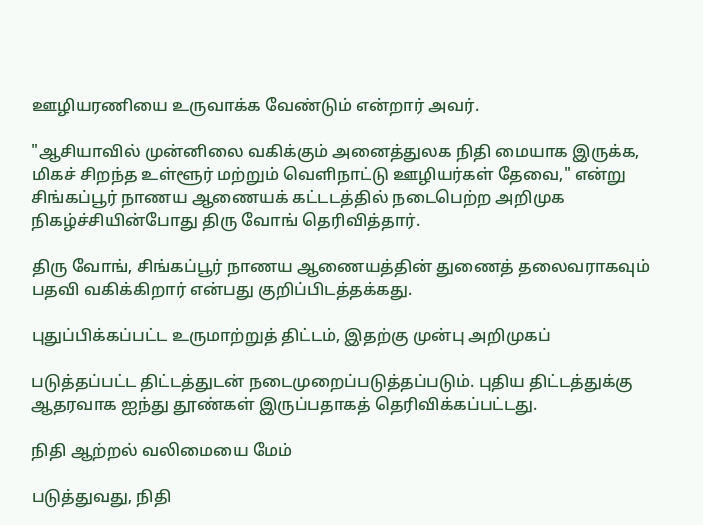ஊழியரணியை உருவாக்க வேண்டும் என்றார் அவர்.

"ஆசியாவில் முன்னிலை வகிக்கும் அனைத்துலக நிதி மையாக இருக்க, மிகச் சிறந்த உள்ளூர் மற்றும் வெளிநாட்டு ஊழியர்கள் தேவை," என்று சிங்கப்பூர் நாணய ஆணையக் கட்டடத்தில் நடைபெற்ற அறிமுக நிகழ்ச்சியின்போது திரு வோங் தெரிவித்தார்.

திரு வோங், சிங்கப்பூர் நாணய ஆணையத்தின் துணைத் தலைவராகவும் பதவி வகிக்கிறார் என்பது குறிப்பிடத்தக்கது.

புதுப்பிக்கப்பட்ட உருமாற்றுத் திட்டம், இதற்கு முன்பு அறிமுகப்

படுத்தப்பட்ட திட்டத்துடன் நடைமுறைப்படுத்தப்படும். புதிய திட்டத்துக்கு ஆதரவாக ஐந்து தூண்கள் இருப்பதாகத் தெரிவிக்கப்பட்டது.

நிதி ஆற்றல் வலிமையை மேம்

படுத்துவது, நிதி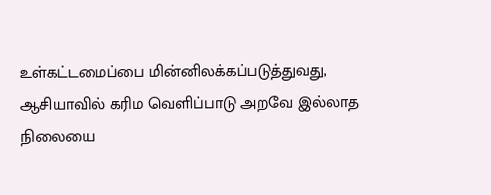உள்கட்டமைப்பை மின்னிலக்கப்படுத்துவது, ஆசியாவில் கரிம வெளிப்பாடு அறவே இல்லாத நிலையை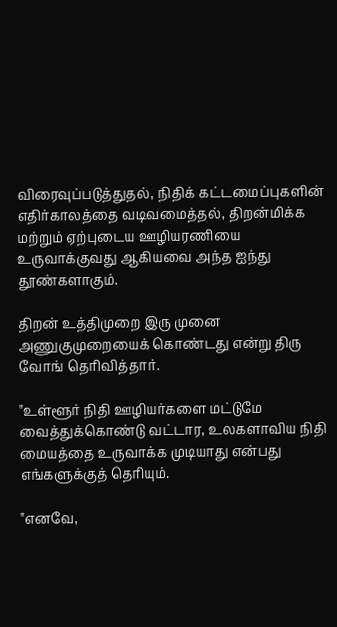விரைவுப்படுத்துதல், நிதிக் கட்டமைப்புகளின் எதிர்காலத்தை வடிவமைத்தல், திறன்மிக்க மற்றும் ஏற்புடைய ஊழியரணியை உருவாக்குவது ஆகியவை அந்த ஐந்து தூண்களாகும்.

திறன் உத்திமுறை இரு முனை அணுகுமுறையைக் கொண்டது என்று திரு வோங் தெரிவித்தார்.

"உள்ளூர் நிதி ஊழியர்களை மட்டுமே வைத்துக்கொண்டு வட்டார, உலகளாவிய நிதி மையத்தை உருவாக்க முடியாது என்பது எங்களுக்குத் தெரியும்.

"எனவே,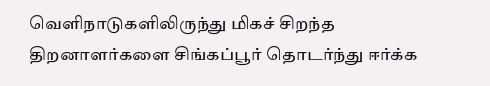வெளிநாடுகளிலிருந்து மிகச் சிறந்த திறனாளர்களை சிங்கப்பூர் தொடர்ந்து ஈர்க்க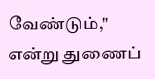வேண்டும்," என்று துணைப்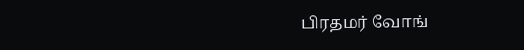பிரதமர் வோங்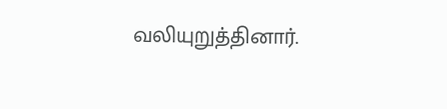வலியுறுத்தினார்.